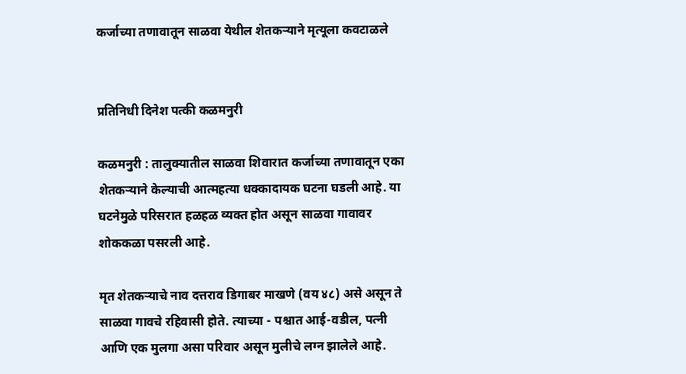कर्जाच्या तणावातून साळवा येथील शेतकऱ्याने मृत्यूला कवटाळले


प्रतिनिधी दिनेश पत्की कळमनुरी

कळमनुरी : तालुक्यातील साळवा शिवारात कर्जाच्या तणावातून एका शेतकऱ्याने केल्याची आत्महत्या धक्कादायक घटना घडली आहे. या घटनेमुळे परिसरात हळहळ व्यक्त होत असून साळवा गावावर शोककळा पसरली आहे.

मृत शेतकऱ्याचे नाव दत्तराव डिगाबर माखणे (वय ४८) असे असून ते साळवा गावचे रहिवासी होते. त्याच्या - पश्चात आई-वडील, पत्नी आणि एक मुलगा असा परिवार असून मुलीचे लग्न झालेले आहे.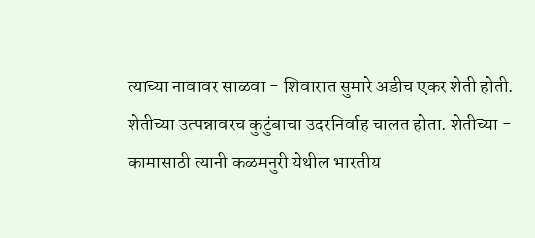त्याच्या नावावर साळवा - शिवारात सुमारे अडीच एकर शेती होती. शेतीच्या उत्पन्नावरच कुटुंबाचा उदरनिर्वाह चालत होता. शेतीच्या - कामासाठी त्यानी कळमनुरी येथील भारतीय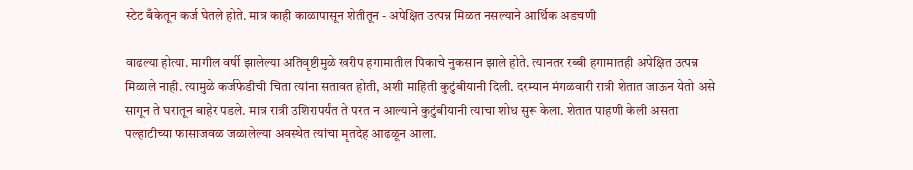स्टेट बँकेतून कर्ज घेतले होते. मात्र काही काळापासून शेतीतून - अपेक्षित उत्पन्न मिळत नसल्याने आर्थिक अडचणी

वाढल्या होत्या. मागील वर्षी झालेल्या अतिवृष्टीमुळे खरीप हगामातील पिकाचे नुकसान झाले होते. त्यानतर रब्बी हगामातही अपेक्षित उत्पन्न मिळाले नाही. त्यामुळे कर्जफेडीची चिता त्यांना सतावत होती, अशी माहिती कुटुंबीयानी दिली. दरम्यान मंगळवारी रात्री शेतात जाऊन येतो असे सागून ते घरातून बाहेर पडले. मात्र रात्री उशिरापर्यंत ते परत न आल्याने कुटुंबीयानी त्याचा शोध सुरू केला. शेतात पाहणी केली असता पल्हाटीच्या फासाजवळ जळालेल्या अवस्थेत त्यांचा मृतदेह आढळून आला.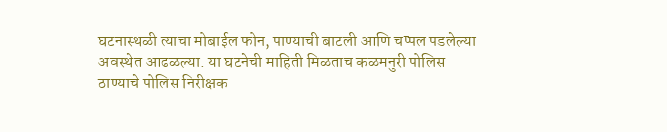घटनास्थळी त्याचा मोबाईल फोन, पाण्याची बाटली आणि चप्पल पडलेल्या अवस्थेत आढळल्या. या घटनेची माहिती मिळताच कळमनुरी पोलिस ठाण्याचे पोलिस निरीक्षक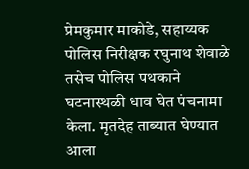प्रेमकुमार माकोडे, सहाय्यक पोलिस निरीक्षक रघुनाथ शेवाळे तसेच पोलिस पथकाने घटनास्थळी धाव घेत पंचनामा केला. मृतदेह ताब्यात घेण्यात आला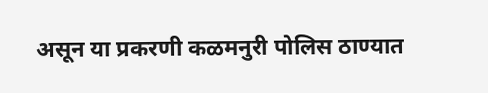असून या प्रकरणी कळमनुरी पोलिस ठाण्यात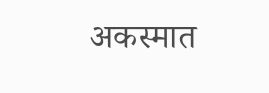अकस्मात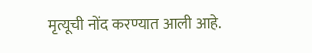मृत्यूची नोंद करण्यात आली आहे.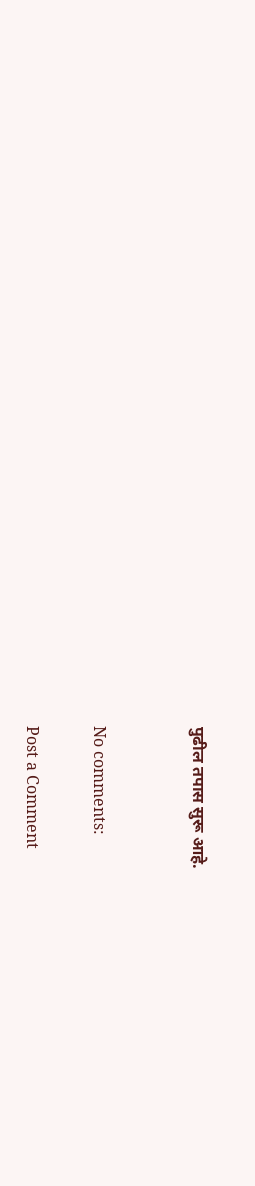पुढील तपास सुरू आहे.


No comments:

Post a Comment